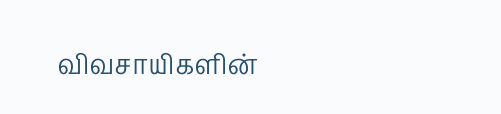விவசாயிகளின்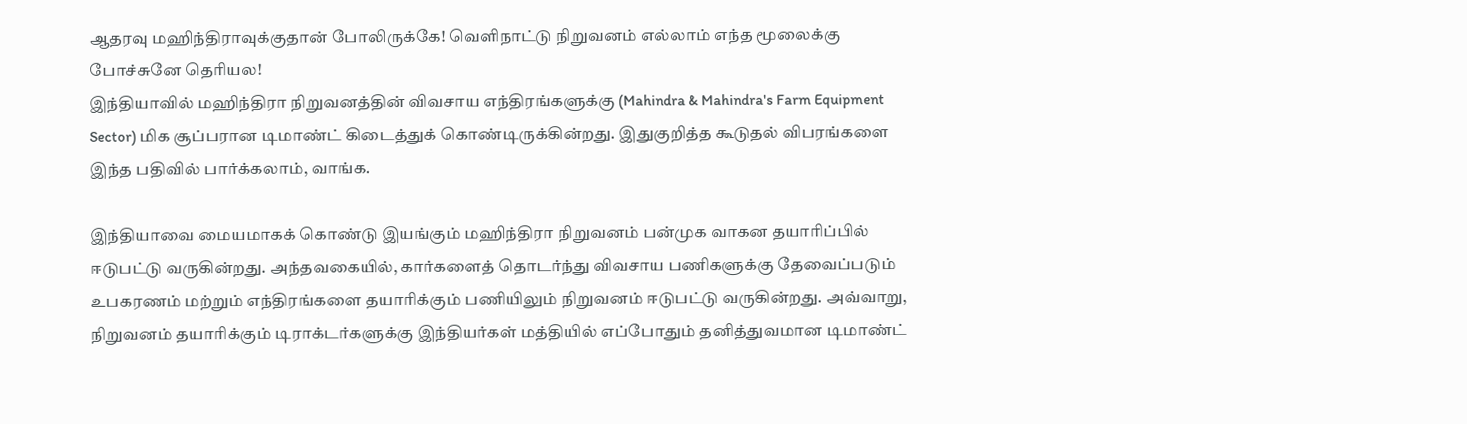ஆதரவு மஹிந்திராவுக்குதான் போலிருக்கே! வெளிநாட்டு நிறுவனம் எல்லாம் எந்த மூலைக்கு போச்சுனே தெரியல!
இந்தியாவில் மஹிந்திரா நிறுவனத்தின் விவசாய எந்திரங்களுக்கு (Mahindra & Mahindra's Farm Equipment Sector) மிக சூப்பரான டிமாண்ட் கிடைத்துக் கொண்டிருக்கின்றது. இதுகுறித்த கூடுதல் விபரங்களை இந்த பதிவில் பார்க்கலாம், வாங்க.

இந்தியாவை மையமாகக் கொண்டு இயங்கும் மஹிந்திரா நிறுவனம் பன்முக வாகன தயாரிப்பில் ஈடுபட்டு வருகின்றது. அந்தவகையில், கார்களைத் தொடர்ந்து விவசாய பணிகளுக்கு தேவைப்படும் உபகரணம் மற்றும் எந்திரங்களை தயாரிக்கும் பணியிலும் நிறுவனம் ஈடுபட்டு வருகின்றது. அவ்வாறு, நிறுவனம் தயாரிக்கும் டிராக்டர்களுக்கு இந்தியர்கள் மத்தியில் எப்போதும் தனித்துவமான டிமாண்ட்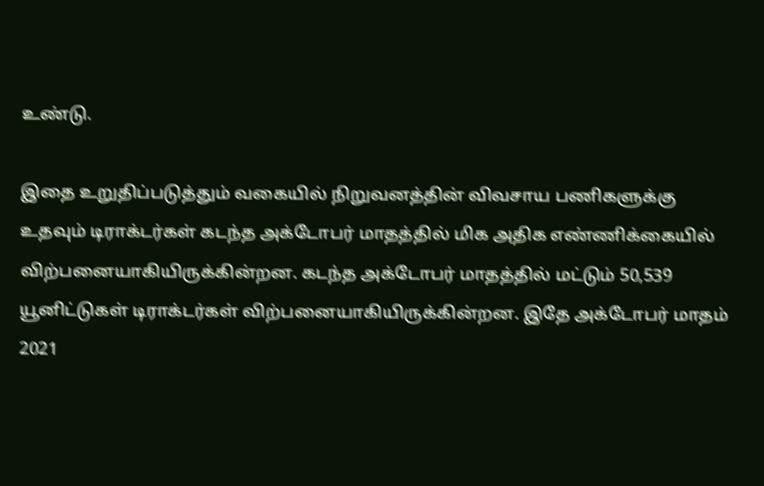உண்டு.

இதை உறுதிப்படுத்தும் வகையில் நிறுவனத்தின் விவசாய பணிகளுக்கு உதவும் டிராக்டர்கள் கடந்த அக்டோபர் மாதத்தில் மிக அதிக எண்ணிக்கையில் விற்பனையாகியிருக்கின்றன. கடந்த அக்டோபர் மாதத்தில் மட்டும் 50,539 யூனிட்டுகள் டிராக்டர்கள் விற்பனையாகியிருக்கின்றன. இதே அக்டோபர் மாதம் 2021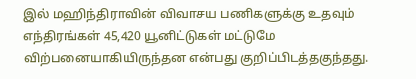இல் மஹிந்திராவின் விவாசய பணிகளுக்கு உதவும் எந்திரங்கள் 45,420 யூனிட்டுகள் மட்டுமே விற்பனையாகியிருந்தன என்பது குறிப்பிடத்தகுந்தது.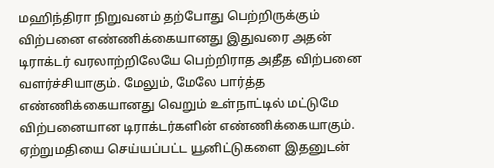மஹிந்திரா நிறுவனம் தற்போது பெற்றிருக்கும் விற்பனை எண்ணிக்கையானது இதுவரை அதன் டிராக்டர் வரலாற்றிலேயே பெற்றிராத அதீத விற்பனை வளர்ச்சியாகும். மேலும், மேலே பார்த்த எண்ணிக்கையானது வெறும் உள்நாட்டில் மட்டுமே விற்பனையான டிராக்டர்களின் எண்ணிக்கையாகும். ஏற்றுமதியை செய்யப்பட்ட யூனிட்டுகளை இதனுடன்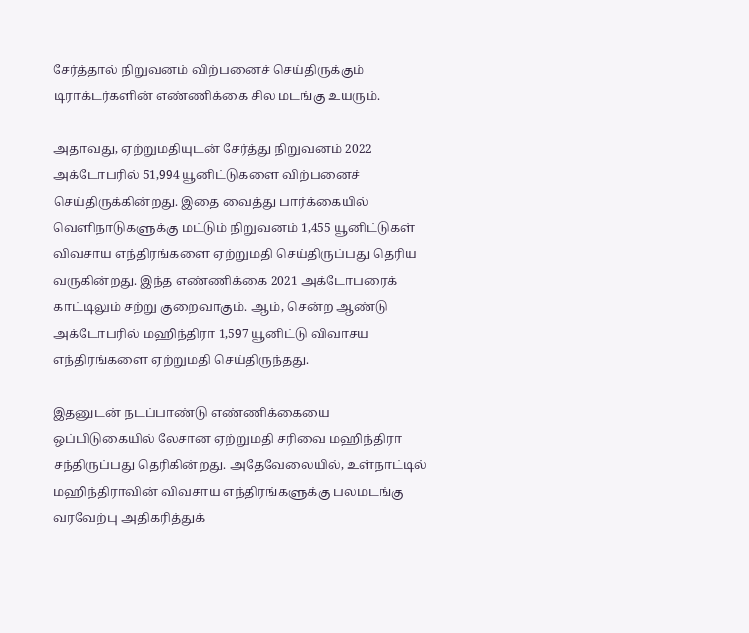சேர்த்தால் நிறுவனம் விற்பனைச் செய்திருக்கும் டிராக்டர்களின் எண்ணிக்கை சில மடங்கு உயரும்.

அதாவது, ஏற்றுமதியுடன் சேர்த்து நிறுவனம் 2022 அக்டோபரில் 51,994 யூனிட்டுகளை விற்பனைச் செய்திருக்கின்றது. இதை வைத்து பார்க்கையில் வெளிநாடுகளுக்கு மட்டும் நிறுவனம் 1,455 யூனிட்டுகள் விவசாய எந்திரங்களை ஏற்றுமதி செய்திருப்பது தெரிய வருகின்றது. இந்த எண்ணிக்கை 2021 அக்டோபரைக் காட்டிலும் சற்று குறைவாகும். ஆம், சென்ற ஆண்டு அக்டோபரில் மஹிந்திரா 1,597 யூனிட்டு விவாசய எந்திரங்களை ஏற்றுமதி செய்திருந்தது.

இதனுடன் நடப்பாண்டு எண்ணிக்கையை ஒப்பிடுகையில் லேசான ஏற்றுமதி சரிவை மஹிந்திரா சந்திருப்பது தெரிகின்றது. அதேவேலையில், உள்நாட்டில் மஹிந்திராவின் விவசாய எந்திரங்களுக்கு பலமடங்கு வரவேற்பு அதிகரித்துக்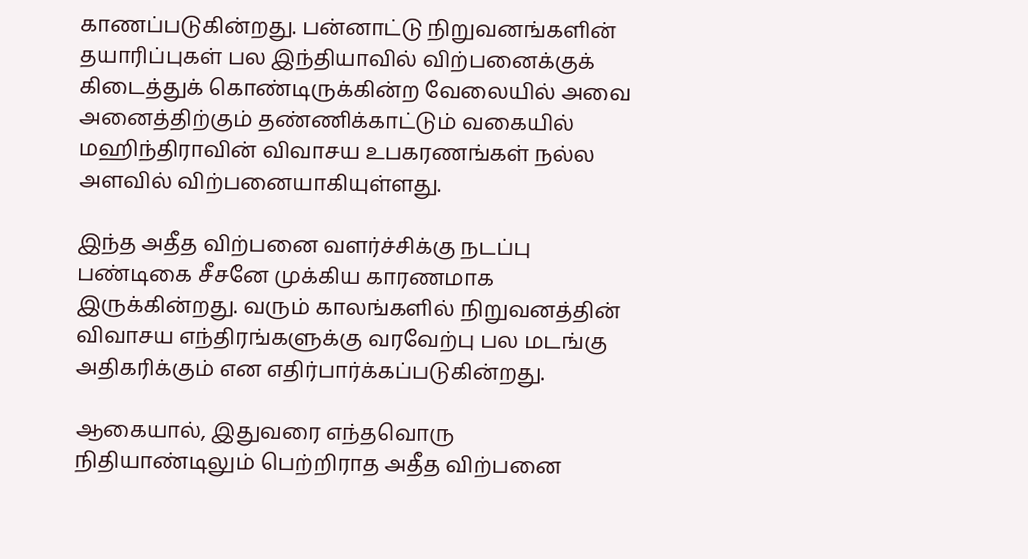காணப்படுகின்றது. பன்னாட்டு நிறுவனங்களின் தயாரிப்புகள் பல இந்தியாவில் விற்பனைக்குக் கிடைத்துக் கொண்டிருக்கின்ற வேலையில் அவை அனைத்திற்கும் தண்ணிக்காட்டும் வகையில் மஹிந்திராவின் விவாசய உபகரணங்கள் நல்ல அளவில் விற்பனையாகியுள்ளது.

இந்த அதீத விற்பனை வளர்ச்சிக்கு நடப்பு பண்டிகை சீசனே முக்கிய காரணமாக இருக்கின்றது. வரும் காலங்களில் நிறுவனத்தின் விவாசய எந்திரங்களுக்கு வரவேற்பு பல மடங்கு அதிகரிக்கும் என எதிர்பார்க்கப்படுகின்றது.

ஆகையால், இதுவரை எந்தவொரு நிதியாண்டிலும் பெற்றிராத அதீத விற்பனை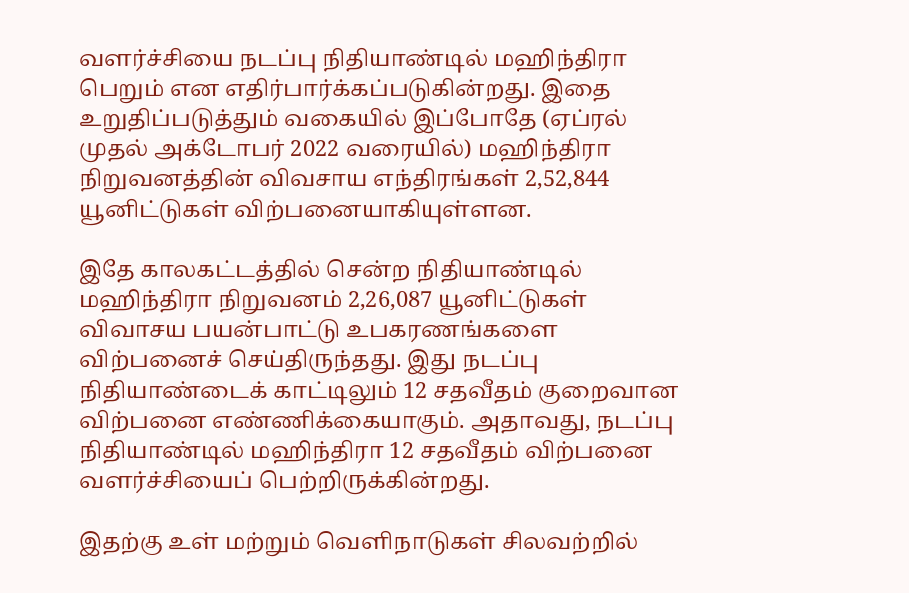வளர்ச்சியை நடப்பு நிதியாண்டில் மஹிந்திரா பெறும் என எதிர்பார்க்கப்படுகின்றது. இதை உறுதிப்படுத்தும் வகையில் இப்போதே (ஏப்ரல் முதல் அக்டோபர் 2022 வரையில்) மஹிந்திரா நிறுவனத்தின் விவசாய எந்திரங்கள் 2,52,844 யூனிட்டுகள் விற்பனையாகியுள்ளன.

இதே காலகட்டத்தில் சென்ற நிதியாண்டில் மஹிந்திரா நிறுவனம் 2,26,087 யூனிட்டுகள் விவாசய பயன்பாட்டு உபகரணங்களை விற்பனைச் செய்திருந்தது. இது நடப்பு நிதியாண்டைக் காட்டிலும் 12 சதவீதம் குறைவான விற்பனை எண்ணிக்கையாகும். அதாவது, நடப்பு நிதியாண்டில் மஹிந்திரா 12 சதவீதம் விற்பனை வளர்ச்சியைப் பெற்றிருக்கின்றது.

இதற்கு உள் மற்றும் வெளிநாடுகள் சிலவற்றில்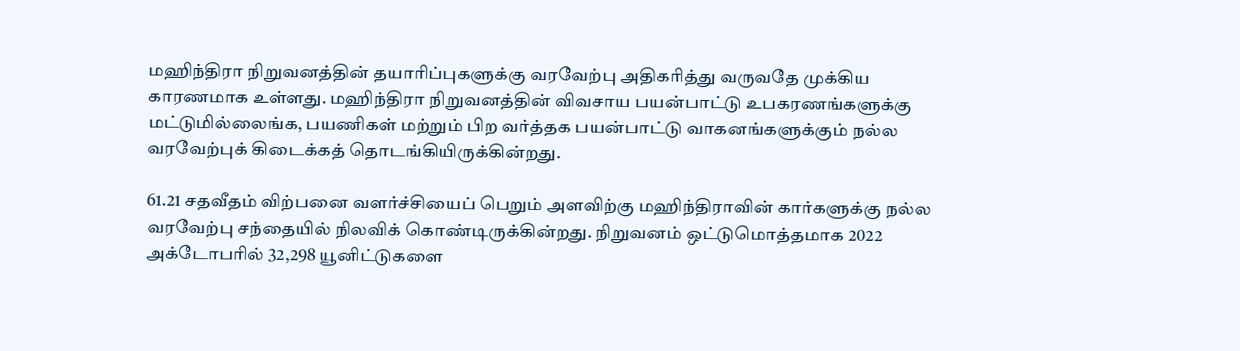மஹிந்திரா நிறுவனத்தின் தயாரிப்புகளுக்கு வரவேற்பு அதிகரித்து வருவதே முக்கிய காரணமாக உள்ளது. மஹிந்திரா நிறுவனத்தின் விவசாய பயன்பாட்டு உபகரணங்களுக்கு மட்டுமில்லைங்க, பயணிகள் மற்றும் பிற வர்த்தக பயன்பாட்டு வாகனங்களுக்கும் நல்ல வரவேற்புக் கிடைக்கத் தொடங்கியிருக்கின்றது.

61.21 சதவீதம் விற்பனை வளர்ச்சியைப் பெறும் அளவிற்கு மஹிந்திராவின் கார்களுக்கு நல்ல வரவேற்பு சந்தையில் நிலவிக் கொண்டிருக்கின்றது. நிறுவனம் ஒட்டுமொத்தமாக 2022 அக்டோபரில் 32,298 யூனிட்டுகளை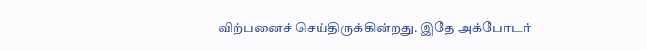விற்பனைச் செய்திருக்கின்றது. இதே அக்போடர்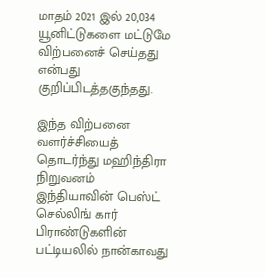மாதம் 2021 இல் 20,034 யூனிட்டுகளை மட்டுமே விற்பனைச் செய்தது என்பது குறிப்பிடத்தகுந்தது.

இந்த விற்பனை வளர்ச்சியைத் தொடர்ந்து மஹிந்திரா நிறுவனம் இந்தியாவின் பெஸ்ட் செல்லிங் கார் பிராண்டுகளின் பட்டியலில் நான்காவது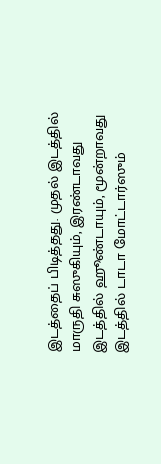இடத்தைப் பிடித்தது. முதல் இடத்தில் மாருதி சுஸுகியும், இரண்டாவது இடத்தில் ஹூண்டாயும், மூன்றாவது இடத்தில் டாடா மோட்டார்ஸும்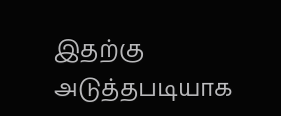இதற்கு அடுத்தபடியாக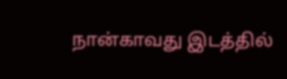நான்காவது இடத்தில்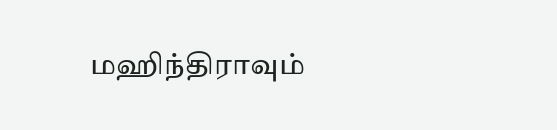மஹிந்திராவும்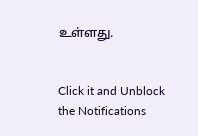உள்ளது.


Click it and Unblock the Notifications